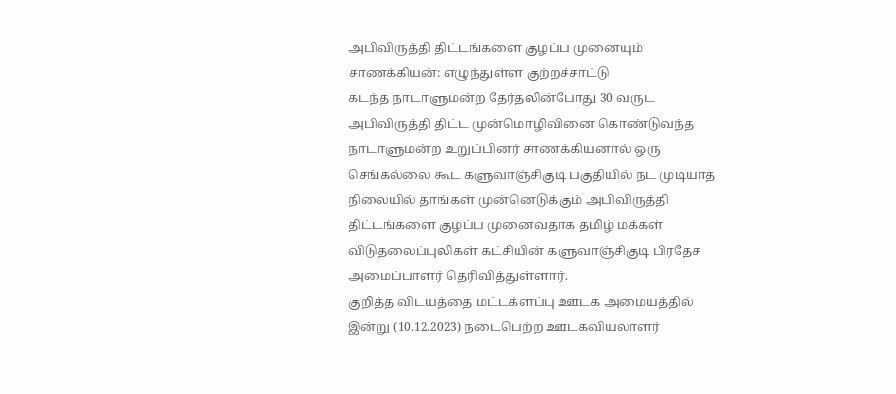அபிவிருத்தி திட்டங்களை குழப்ப முனையும் சாணக்கியன்: எழுந்துள்ள குற்றச்சாட்டு
கடந்த நாடாளுமன்ற தேர்தலின்போது 30 வருட அபிவிருத்தி திட்ட முன்மொழிவினை கொண்டுவந்த நாடாளுமன்ற உறுப்பினர் சாணக்கியனால் ஒரு செங்கல்லை கூட களுவாஞ்சிகுடி பகுதியில் நட முடியாத நிலையில் தாங்கள் முன்னெடுக்கும் அபிவிருத்தி திட்டங்களை குழப்ப முனைவதாக தமிழ் மக்கள் விடுதலைப்புலிகள் கட்சியின் களுவாஞ்சிகுடி பிரதேச அமைப்பாளர் தெரிவித்துள்ளார்.
குறித்த விடயத்தை மட்டக்ளப்பு ஊடக அமையத்தில் இன்று (10.12.2023) நடைபெற்ற ஊடகவியலாளர்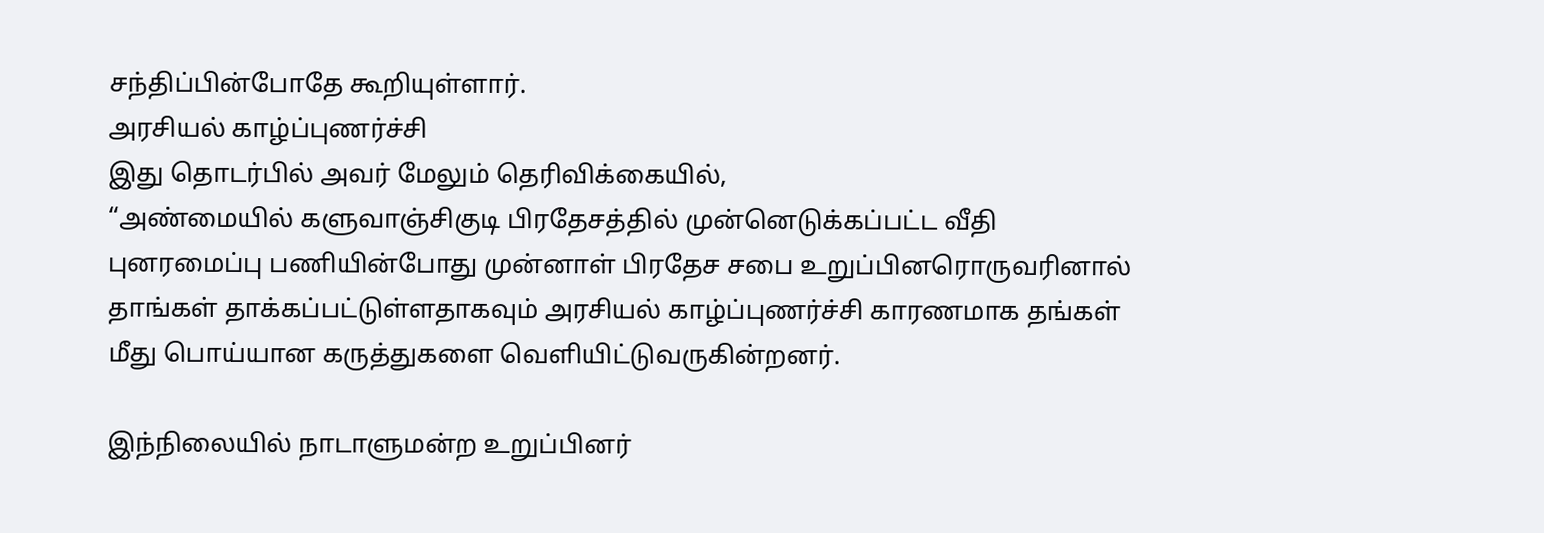சந்திப்பின்போதே கூறியுள்ளார்.
அரசியல் காழ்ப்புணர்ச்சி
இது தொடர்பில் அவர் மேலும் தெரிவிக்கையில்,
“அண்மையில் களுவாஞ்சிகுடி பிரதேசத்தில் முன்னெடுக்கப்பட்ட வீதி புனரமைப்பு பணியின்போது முன்னாள் பிரதேச சபை உறுப்பினரொருவரினால் தாங்கள் தாக்கப்பட்டுள்ளதாகவும் அரசியல் காழ்ப்புணர்ச்சி காரணமாக தங்கள் மீது பொய்யான கருத்துகளை வெளியிட்டுவருகின்றனர்.

இந்நிலையில் நாடாளுமன்ற உறுப்பினர்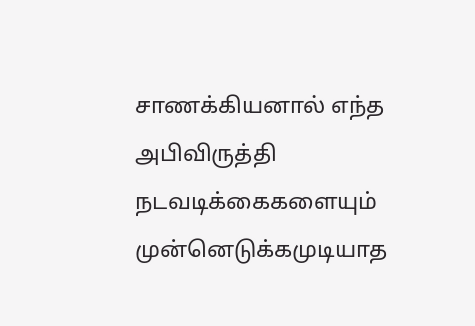சாணக்கியனால் எந்த அபிவிருத்தி நடவடிக்கைகளையும் முன்னெடுக்கமுடியாத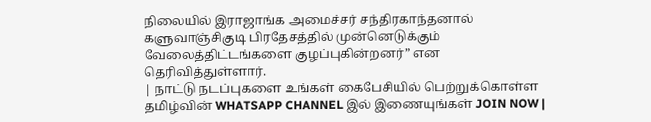நிலையில் இராஜாங்க அமைச்சர் சந்திரகாந்தனால் களுவாஞ்சிகுடி பிரதேசத்தில் முன்னெடுக்கும் வேலைத்திட்டங்களை குழப்புகின்றனர்” என தெரிவித்துள்ளார்.
| நாட்டு நடப்புகளை உங்கள் கைபேசியில் பெற்றுக்கொள்ள தமிழ்வின் WHATSAPP CHANNEL இல் இணையுங்கள் JOIN NOW |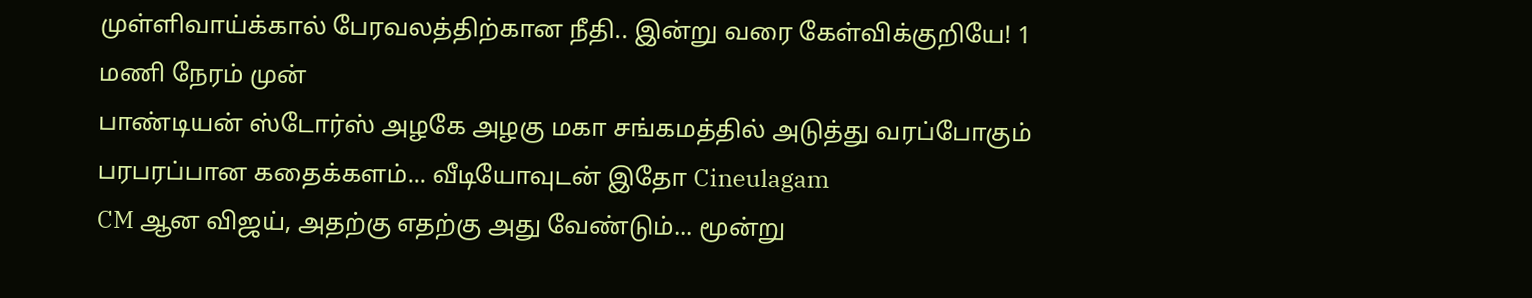முள்ளிவாய்க்கால் பேரவலத்திற்கான நீதி.. இன்று வரை கேள்விக்குறியே! 1 மணி நேரம் முன்
பாண்டியன் ஸ்டோர்ஸ் அழகே அழகு மகா சங்கமத்தில் அடுத்து வரப்போகும் பரபரப்பான கதைக்களம்... வீடியோவுடன் இதோ Cineulagam
CM ஆன விஜய், அதற்கு எதற்கு அது வேண்டும்... மூன்று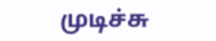முடிச்சு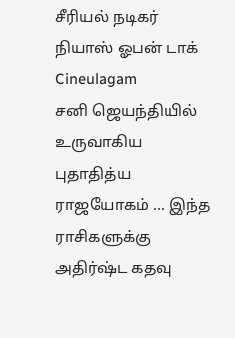சீரியல் நடிகர் நியாஸ் ஓபன் டாக் Cineulagam
சனி ஜெயந்தியில் உருவாகிய புதாதித்ய ராஜயோகம் ... இந்த ராசிகளுக்கு அதிர்ஷ்ட கதவு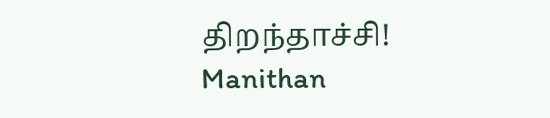திறந்தாச்சி! Manithan